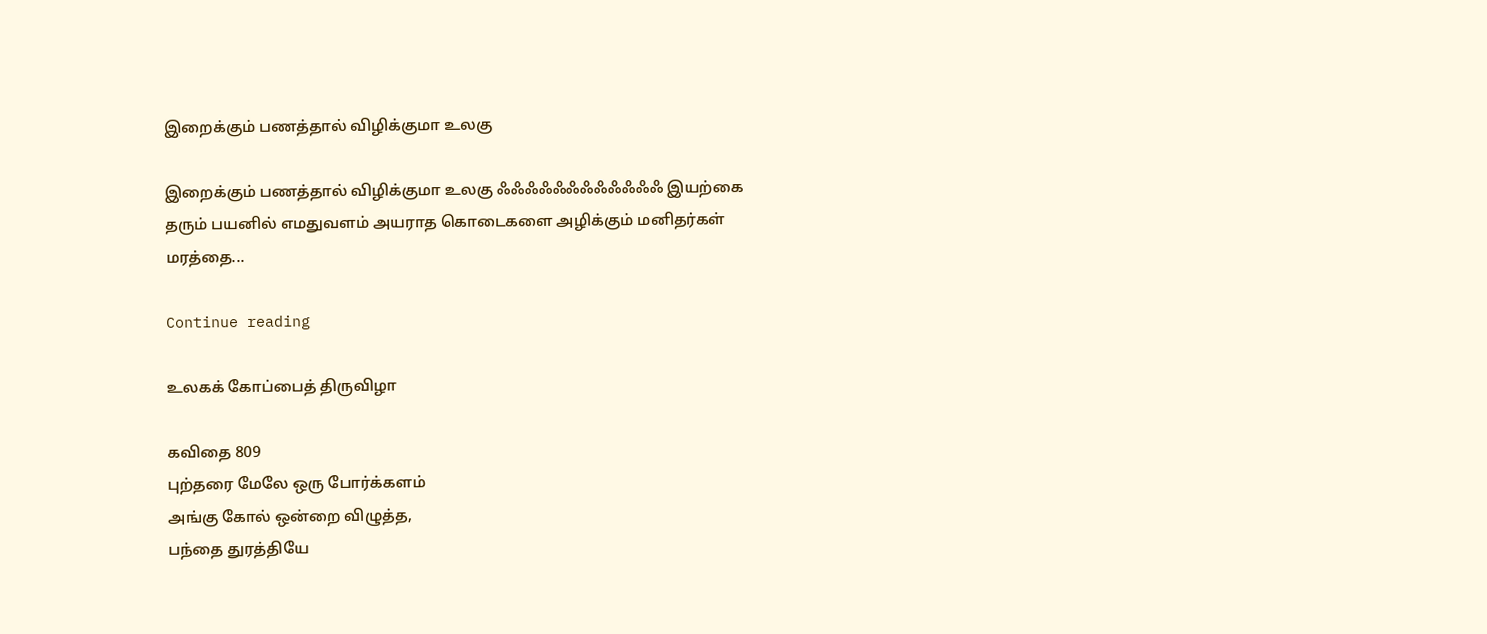இறைக்கும் பணத்தால் விழிக்குமா உலகு

இறைக்கும் பணத்தால் விழிக்குமா உலகு ஃஃஃஃஃஃஃஃஃஃஃஃ இயற்கை தரும் பயனில் எமதுவளம் அயராத கொடைகளை அழிக்கும் மனிதர்கள் மரத்தை...

Continue reading

உலகக் கோப்பைத் திருவிழா

கவிதை 809
புற்தரை மேலே ஒரு போர்க்களம்
அங்கு கோல் ஒன்றை விழுத்த,
பந்தை துரத்தியே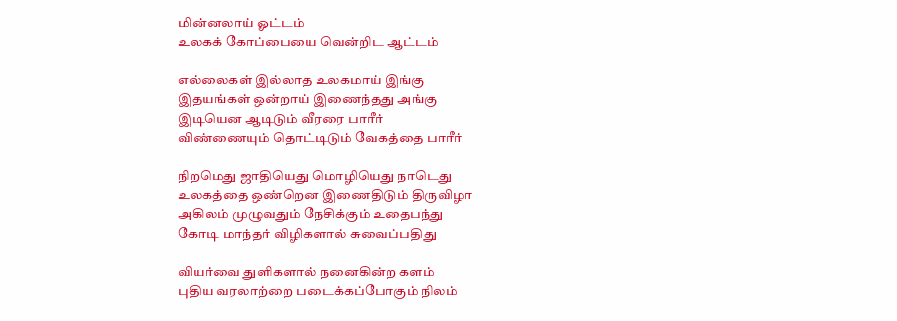மின்னலாய் ஓட்டம்
உலகக் கோப்பையை வென்றிட ஆட்டம்

எல்லைகள் இல்லாத உலகமாய் இங்கு
இதயங்கள் ஒன்றாய் இணைந்தது அங்கு
இடியென ஆடிடும் வீரரை பாரீர்
விண்ணையும் தொட்டிடும் வேகத்தை பாரீர்

நிறமெது ஜாதியெது மொழியெது நாடெது
உலகத்தை ஒண்றென இணைதிடும் திருவிழா
அகிலம் முழுவதும் நேசிக்கும் உதைபந்து
கோடி மாந்தர் விழிகளால் சுவைப்பதிது

வியர்வை துளிகளால் நனைகின்ற களம்
புதிய வரலாற்றை படைக்கப்போகும் நிலம்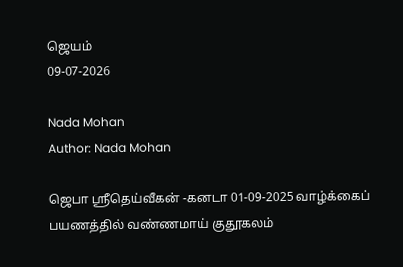ஜெயம்
09-07-2026

Nada Mohan
Author: Nada Mohan

ஜெபா ஸ்ரீதெய்வீகன் -கனடா 01-09-2025 வாழ்க்கைப் பயணத்தில் வண்ணமாய் குதூகலம்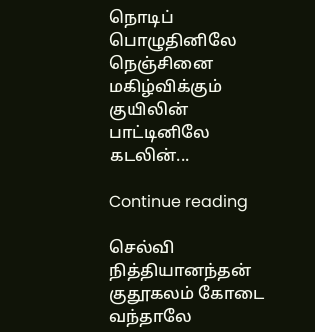நொடிப் பொழுதினிலே நெஞ்சினை மகிழ்விக்கும் குயிலின் பாட்டினிலே கடலின்...

Continue reading

செல்வி நித்தியானந்தன் குதூகலம் கோடை வந்தாலே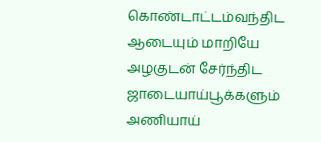கொண்டாட்டம்வந்திட ஆடையும் மாறியே அழகுடன் சேர்ந்திட ஜாடையாய்பூக்களும் அணியாய்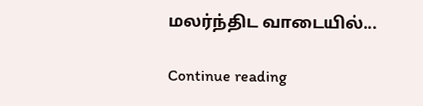மலர்ந்திட வாடையில்...

Continue reading